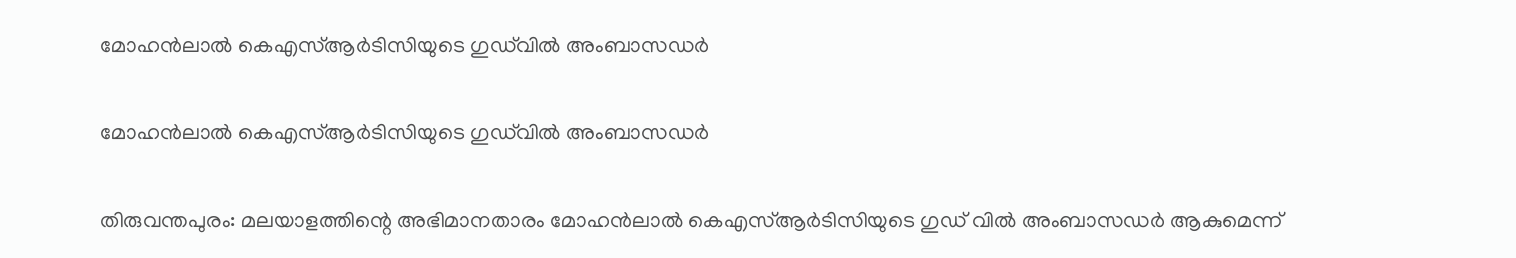മോഹന്‍ലാല്‍ കെഎസ്ആര്‍ടിസിയുടെ ഗുഡ്‌വില്‍ അംബാസഡര്‍

മോഹന്‍ലാല്‍ കെഎസ്ആര്‍ടിസിയുടെ ഗുഡ്‌വില്‍ അംബാസഡര്‍

തിരുവന്തപുരം: മലയാളത്തിന്റെ അഭിമാനതാരം മോഹന്‍ലാല്‍ കെഎസ്ആര്‍ടിസിയുടെ ഗുഡ് വില്‍ അംബാസഡര്‍ ആകുമെന്ന്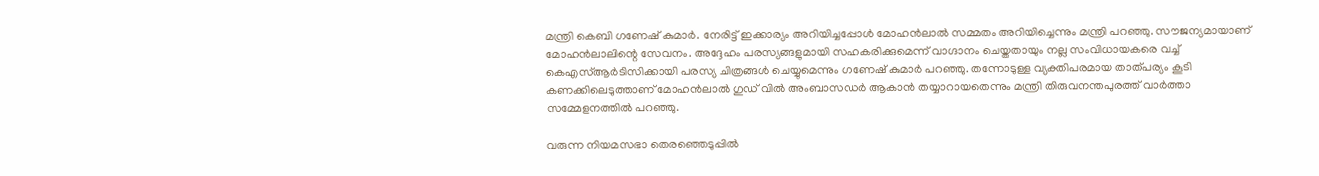മന്ത്രി കെബി ഗണേഷ് കുമാര്‍. നേരിട്ട് ഇക്കാര്യം അറിയിച്ചപ്പോള്‍ മോഹന്‍ലാല്‍ സമ്മതം അറിയിച്ചെന്നും മന്ത്രി പറഞ്ഞു. സൗജന്യമായാണ് മോഹന്‍ലാലിന്റെ സേവനം. അദ്ദേഹം പരസ്യങ്ങളുമായി സഹകരിക്കുമെന്ന് വാഗ്ദാനം ചെയ്തതായും നല്ല സംവിധായകരെ വച്ച് കെഎസ്ആര്‍ടിസിക്കായി പരസ്യ ചിത്രങ്ങള്‍ ചെയ്യുമെന്നും ഗണേഷ് കുമാര്‍ പറഞ്ഞു. തന്നോടുള്ള വ്യക്തിപരമായ താത്പര്യം കൂടി കണക്കിലെടുത്താണ് മോഹന്‍ലാല്‍ ഗുഡ് വില്‍ അംബാസഡര്‍ ആകാന്‍ തയ്യാറായതെന്നും മന്ത്രി തിരുവനന്തപുരത്ത് വാര്‍ത്താ സമ്മേളനത്തില്‍ പറഞ്ഞു.

വരുന്ന നിയമസഭാ തെരഞ്ഞെടുപ്പില്‍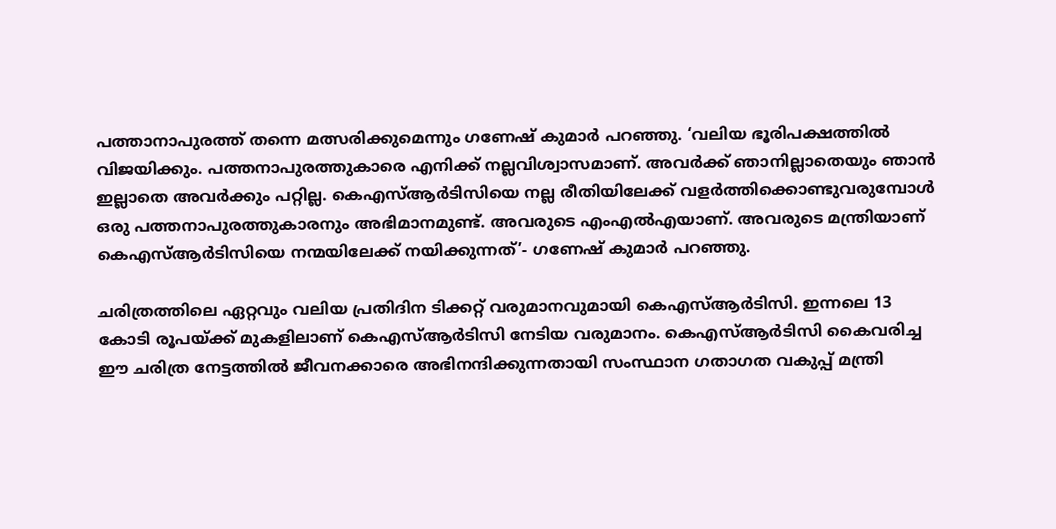പത്താനാപുരത്ത് തന്നെ മത്സരിക്കുമെന്നും ഗണേഷ് കുമാര്‍ പറഞ്ഞു. ‘വലിയ ഭൂരിപക്ഷത്തില്‍ വിജയിക്കും. പത്തനാപുരത്തുകാരെ എനിക്ക് നല്ലവിശ്വാസമാണ്. അവര്‍ക്ക് ഞാനില്ലാതെയും ഞാന്‍ ഇല്ലാതെ അവര്‍ക്കും പറ്റില്ല. കെഎസ്ആര്‍ടിസിയെ നല്ല രീതിയിലേക്ക് വളര്‍ത്തിക്കൊണ്ടുവരുമ്പോള്‍ ഒരു പത്തനാപുരത്തുകാരനും അഭിമാനമുണ്ട്. അവരുടെ എംഎല്‍എയാണ്. അവരുടെ മന്ത്രിയാണ് കെഎസ്ആര്‍ടിസിയെ നന്മയിലേക്ക് നയിക്കുന്നത്’- ഗണേഷ് കുമാര്‍ പറഞ്ഞു.

ചരിത്രത്തിലെ ഏറ്റവും വലിയ പ്രതിദിന ടിക്കറ്റ് വരുമാനവുമായി കെഎസ്ആര്‍ടിസി. ഇന്നലെ 13 കോടി രൂപയ്ക്ക് മുകളിലാണ് കെഎസ്ആര്‍ടിസി നേടിയ വരുമാനം. കെഎസ്ആര്‍ടിസി കൈവരിച്ച ഈ ചരിത്ര നേട്ടത്തില്‍ ജീവനക്കാരെ അഭിനന്ദിക്കുന്നതായി സംസ്ഥാന ഗതാഗത വകുപ്പ് മന്ത്രി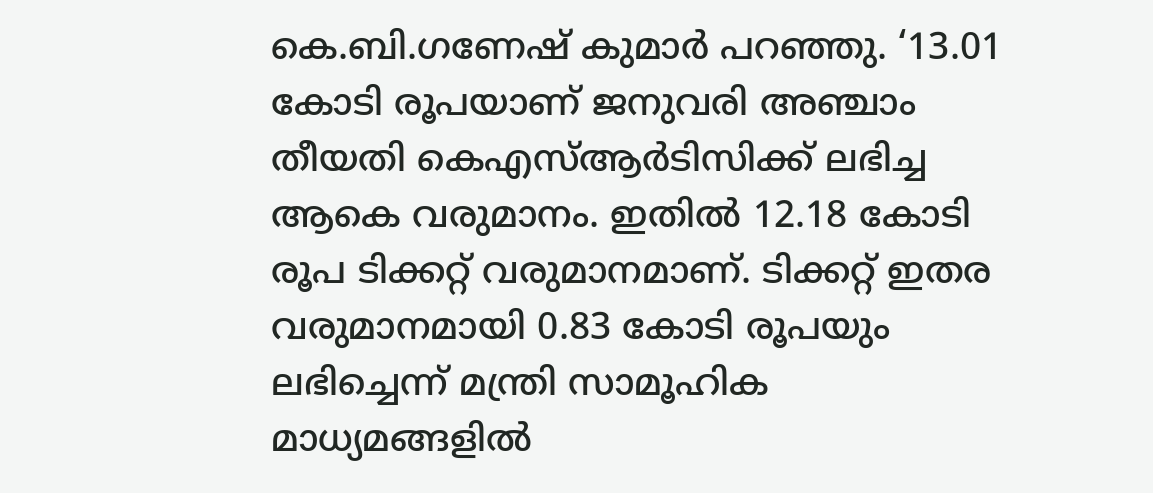കെ.ബി.ഗണേഷ് കുമാര്‍ പറഞ്ഞു. ‘13.01 കോടി രൂപയാണ് ജനുവരി അഞ്ചാം തീയതി കെഎസ്ആര്‍ടിസിക്ക് ലഭിച്ച ആകെ വരുമാനം. ഇതില്‍ 12.18 കോടി രൂപ ടിക്കറ്റ് വരുമാനമാണ്. ടിക്കറ്റ് ഇതര വരുമാനമായി 0.83 കോടി രൂപയും ലഭിച്ചെന്ന് മന്ത്രി സാമൂഹിക മാധ്യമങ്ങളില്‍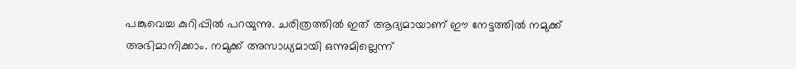പങ്കുവെച്ച കുറിപ്പില്‍ പറയുന്നു. ചരിത്രത്തില്‍ ഇത് ആദ്യമായാണ് ഈ നേട്ടത്തില്‍ നമുക്ക് അഭിമാനിക്കാം. നമുക്ക് അസാധ്യമായി ഒന്നുമില്ലെന്ന്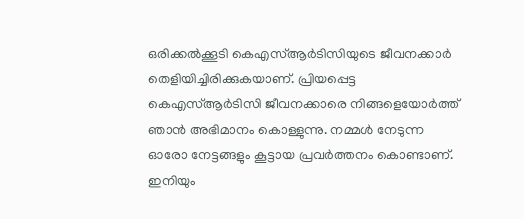ഒരിക്കല്‍ക്കൂടി കെഎസ്ആര്‍ടിസിയുടെ ജീവനക്കാര്‍ തെളിയിച്ചിരിക്കുകയാണ്. പ്രിയപ്പെട്ട കെഎസ്ആര്‍ടിസി ജീവനക്കാരെ നിങ്ങളെയോര്‍ത്ത് ഞാന്‍ അഭിമാനം കൊള്ളുന്നു. നമ്മള്‍ നേടുന്ന ഓരോ നേട്ടങ്ങളും കൂട്ടായ പ്രവര്‍ത്തനം കൊണ്ടാണ്. ഇനിയും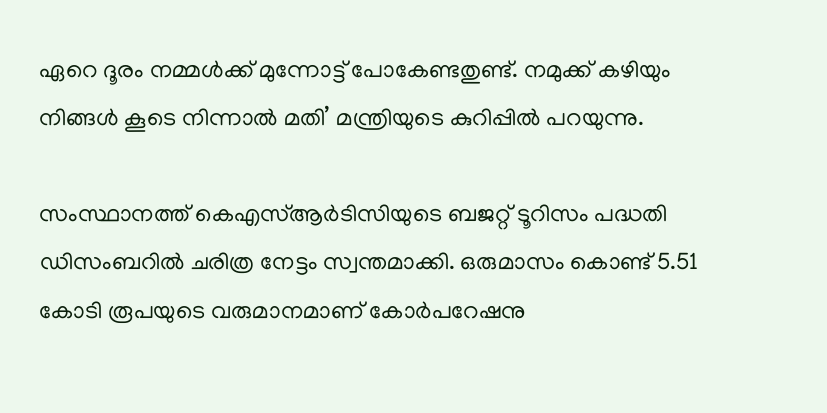ഏറെ ദൂരം നമ്മള്‍ക്ക് മുന്നോട്ട് പോകേണ്ടതുണ്ട്. നമുക്ക് കഴിയും നിങ്ങള്‍ കൂടെ നിന്നാല്‍ മതി’ മന്ത്രിയുടെ കുറിപ്പില്‍ പറയുന്നു.

സംസ്ഥാനത്ത് കെഎസ്ആര്‍ടിസിയുടെ ബജറ്റ് ടൂറിസം പദ്ധതി ഡിസംബറില്‍ ചരിത്ര നേട്ടം സ്വന്തമാക്കി. ഒരുമാസം കൊണ്ട് 5.51 കോടി രൂപയുടെ വരുമാനമാണ് കോര്‍പറേഷനു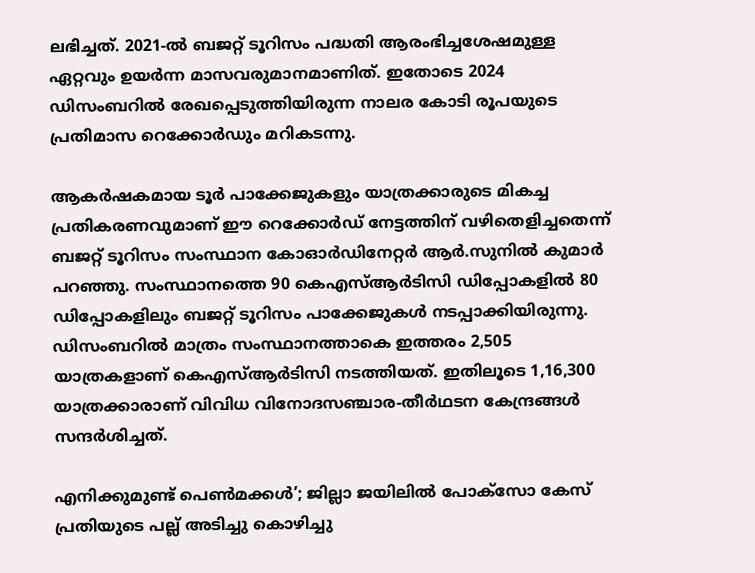ലഭിച്ചത്. 2021-ല്‍ ബജറ്റ് ടൂറിസം പദ്ധതി ആരംഭിച്ചശേഷമുള്ള ഏറ്റവും ഉയര്‍ന്ന മാസവരുമാനമാണിത്. ഇതോടെ 2024 ഡിസംബറില്‍ രേഖപ്പെടുത്തിയിരുന്ന നാലര കോടി രൂപയുടെ പ്രതിമാസ റെക്കോര്‍ഡും മറികടന്നു.

ആകര്‍ഷകമായ ടൂര്‍ പാക്കേജുകളും യാത്രക്കാരുടെ മികച്ച പ്രതികരണവുമാണ് ഈ റെക്കോര്‍ഡ് നേട്ടത്തിന് വഴിതെളിച്ചതെന്ന് ബജറ്റ് ടൂറിസം സംസ്ഥാന കോഓര്‍ഡിനേറ്റര്‍ ആര്‍.സുനില്‍ കുമാര്‍ പറഞ്ഞു. സംസ്ഥാനത്തെ 90 കെഎസ്ആര്‍ടിസി ഡിപ്പോകളില്‍ 80 ഡിപ്പോകളിലും ബജറ്റ് ടൂറിസം പാക്കേജുകള്‍ നടപ്പാക്കിയിരുന്നു. ഡിസംബറില്‍ മാത്രം സംസ്ഥാനത്താകെ ഇത്തരം 2,505 യാത്രകളാണ് കെഎസ്ആര്‍ടിസി നടത്തിയത്. ഇതിലൂടെ 1,16,300 യാത്രക്കാരാണ് വിവിധ വിനോദസഞ്ചാര-തീര്‍ഥടന കേന്ദ്രങ്ങള്‍ സന്ദര്‍ശിച്ചത്.

എനിക്കുമുണ്ട് പെണ്‍മക്കള്‍’; ജില്ലാ ജയിലില്‍ പോക്‌സോ കേസ് പ്രതിയുടെ പല്ല് അടിച്ചു കൊഴിച്ചു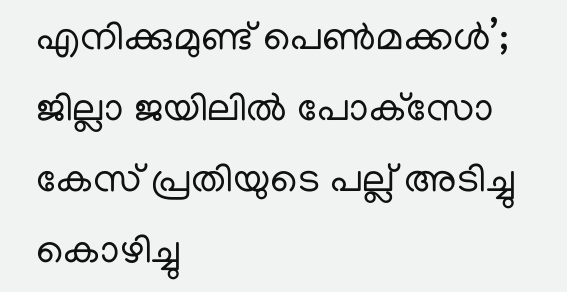എനിക്കുമുണ്ട് പെണ്‍മക്കള്‍’; ജില്ലാ ജയിലില്‍ പോക്‌സോ കേസ് പ്രതിയുടെ പല്ല് അടിച്ചു കൊഴിച്ചു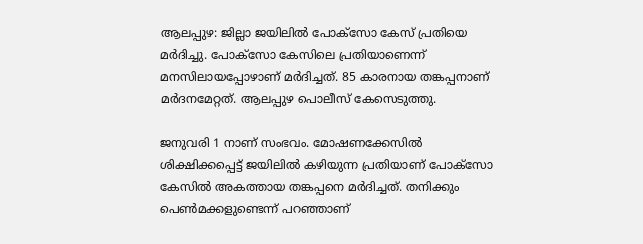ആലപ്പുഴ: ജില്ലാ ജയിലില്‍ പോക്‌സോ കേസ് പ്രതിയെ മര്‍ദിച്ചു. പോക്‌സോ കേസിലെ പ്രതിയാണെന്ന് മനസിലായപ്പോഴാണ് മര്‍ദിച്ചത്. 85 കാരനായ തങ്കപ്പനാണ് മര്‍ദനമേറ്റത്. ആലപ്പുഴ പൊലീസ് കേസെടുത്തു.

ജനുവരി 1 നാണ് സംഭവം. മോഷണക്കേസില്‍ ശിക്ഷിക്കപ്പെട്ട് ജയിലില്‍ കഴിയുന്ന പ്രതിയാണ് പോക്‌സോ കേസില്‍ അകത്തായ തങ്കപ്പനെ മര്‍ദിച്ചത്. തനിക്കും പെണ്‍മക്കളുണ്ടെന്ന് പറഞ്ഞാണ്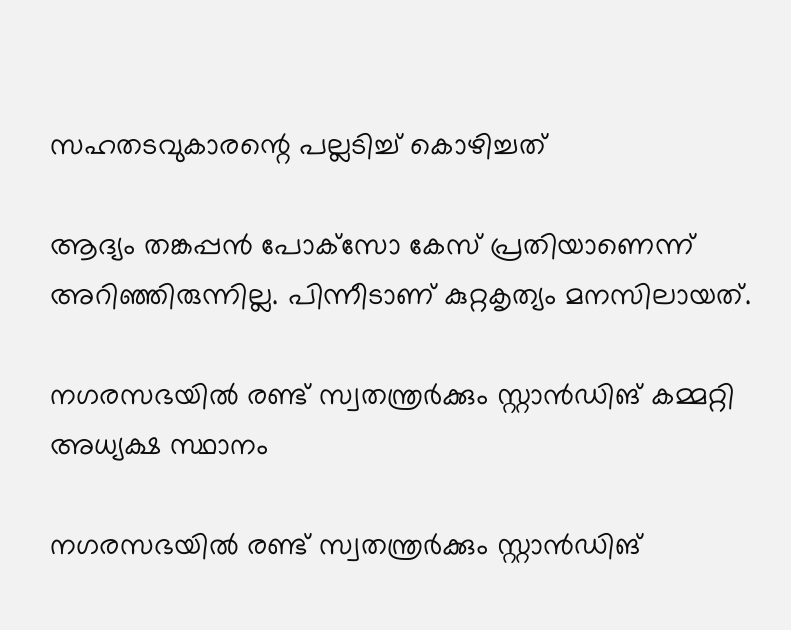സഹതടവുകാരന്റെ പല്ലടിച്ച് കൊഴിച്ചത്

ആദ്യം തങ്കപ്പന്‍ പോക്‌സോ കേസ് പ്രതിയാണെന്ന് അറിഞ്ഞിരുന്നില്ല. പിന്നീടാണ് കുറ്റകൃത്യം മനസിലായത്.

നഗരസഭയിൽ രണ്ട് സ്വതന്ത്രർക്കും സ്റ്റാൻഡിങ് കമ്മറ്റി അധ്യക്ഷ സ്ഥാനം

നഗരസഭയിൽ രണ്ട് സ്വതന്ത്രർക്കും സ്റ്റാൻഡിങ്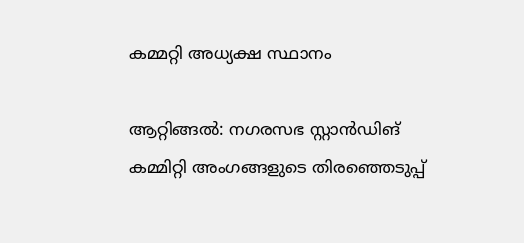കമ്മറ്റി അധ്യക്ഷ സ്ഥാനം

ആറ്റിങ്ങൽ: നഗരസഭ സ്റ്റാൻഡിങ് കമ്മിറ്റി അംഗങ്ങളുടെ തിരഞ്ഞെടുപ്പ്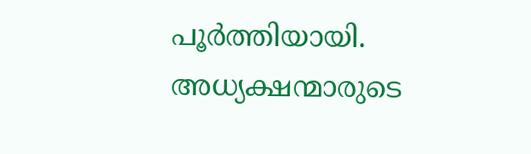പൂർത്തിയായി. അധ്യക്ഷന്മാരുടെ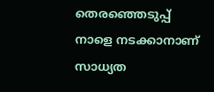തെരഞ്ഞെടുപ്പ് നാളെ നടക്കാനാണ് സാധ്യത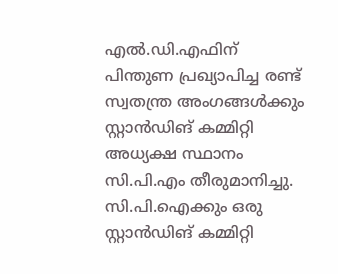എൽ.ഡി.എഫിന് പിന്തുണ പ്രഖ്യാപിച്ച രണ്ട് സ്വതന്ത്ര അംഗങ്ങൾക്കും സ്റ്റാൻഡിങ് കമ്മിറ്റി അധ്യക്ഷ സ്ഥാനം സി.പി.എം തീരുമാനിച്ചു. സി.പി.ഐക്കും ഒരു സ്റ്റാൻഡിങ് കമ്മിറ്റി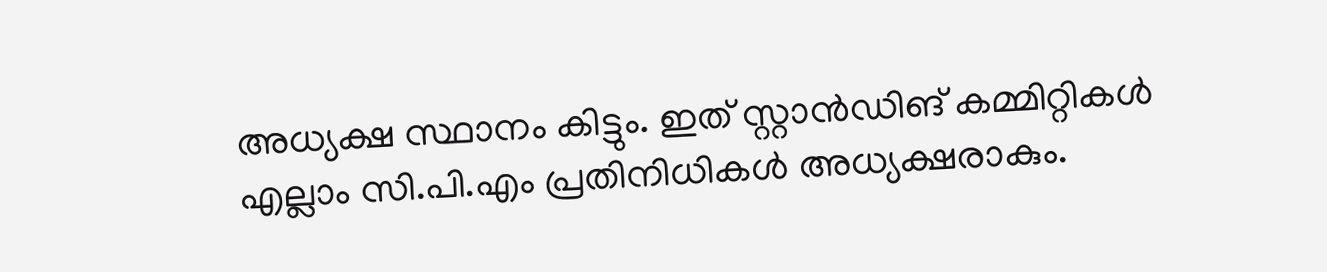അധ്യക്ഷ സ്ഥാനം കിട്ടും. ഇത് സ്റ്റാൻഡിങ് കമ്മിറ്റികൾ എല്ലാം സി.പി.എം പ്രതിനിധികൾ അധ്യക്ഷരാകും.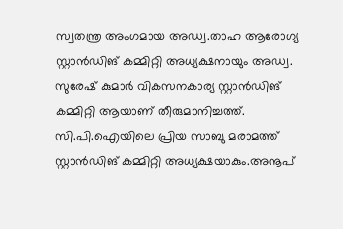സ്വതന്ത്ര അംഗമായ അഡ്വ.താഹ ആരോഗ്യ സ്റ്റാൻഡിങ് കമ്മിറ്റി അധ്യക്ഷനായും അഡ്വ. സുരേഷ് കുമാർ വികസനകാര്യ സ്റ്റാൻഡിങ് കമ്മിറ്റി ആയാണ് തീരുമാനിച്ചത്ത്. സി.പി.ഐയിലെ പ്രിയ സാബു മരാമത്ത് സ്റ്റാൻഡിങ് കമ്മിറ്റി അധ്യക്ഷയാകും.അനൂപ്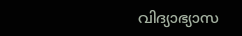വിദ്യാഭ്യാസ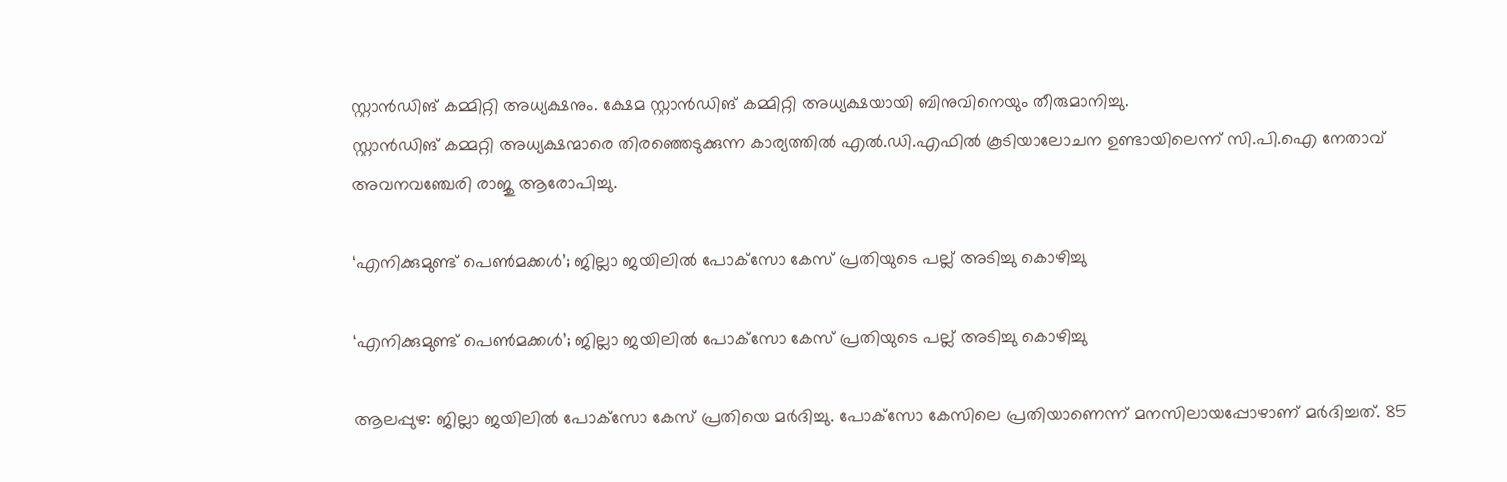സ്റ്റാൻഡിങ് കമ്മിറ്റി അധ്യക്ഷനും. ക്ഷേമ സ്റ്റാൻഡിങ് കമ്മിറ്റി അധ്യക്ഷയായി ബിനുവിനെയും തീരുമാനിച്ചു.
സ്റ്റാൻഡിങ് കമ്മറ്റി അധ്യക്ഷന്മാരെ തിരഞ്ഞെടുക്കുന്ന കാര്യത്തിൽ എൽ.ഡി.എഫിൽ കൂടിയാലോചന ഉണ്ടായിലെന്ന് സി.പി.ഐ നേതാവ് അവനവഞ്ചേരി രാജു ആരോപിച്ചു.

‘എനിക്കുമുണ്ട് പെണ്‍മക്കള്‍’; ജില്ലാ ജയിലില്‍ പോക്‌സോ കേസ് പ്രതിയുടെ പല്ല് അടിച്ചു കൊഴിച്ചു

‘എനിക്കുമുണ്ട് പെണ്‍മക്കള്‍’; ജില്ലാ ജയിലില്‍ പോക്‌സോ കേസ് പ്രതിയുടെ പല്ല് അടിച്ചു കൊഴിച്ചു

ആലപ്പുഴ: ജില്ലാ ജയിലില്‍ പോക്‌സോ കേസ് പ്രതിയെ മര്‍ദിച്ചു. പോക്‌സോ കേസിലെ പ്രതിയാണെന്ന് മനസിലായപ്പോഴാണ് മര്‍ദിച്ചത്. 85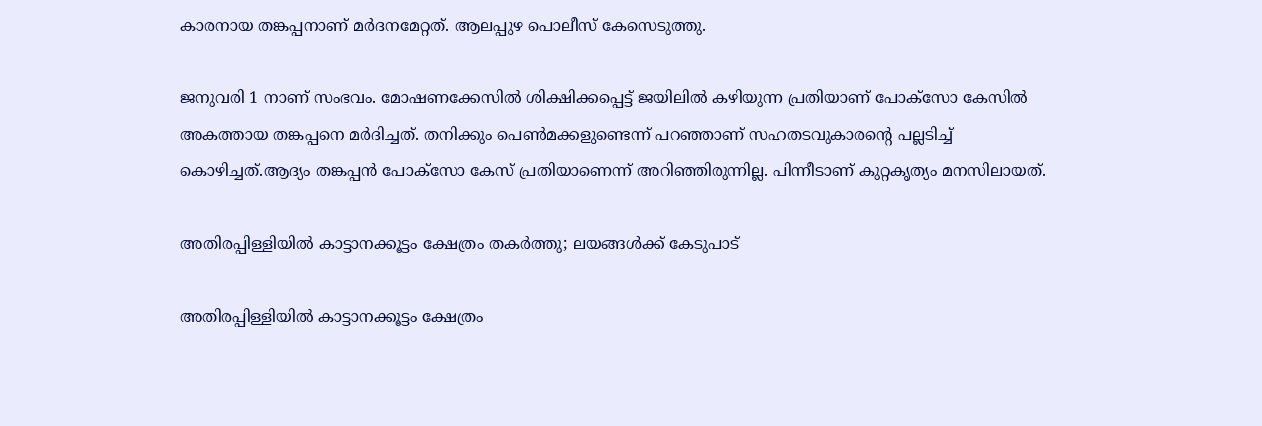കാരനായ തങ്കപ്പനാണ് മര്‍ദനമേറ്റത്. ആലപ്പുഴ പൊലീസ് കേസെടുത്തു.

ജനുവരി 1 നാണ് സംഭവം. മോഷണക്കേസില്‍ ശിക്ഷിക്കപ്പെട്ട് ജയിലില്‍ കഴിയുന്ന പ്രതിയാണ് പോക്‌സോ കേസില്‍ അകത്തായ തങ്കപ്പനെ മര്‍ദിച്ചത്. തനിക്കും പെണ്‍മക്കളുണ്ടെന്ന് പറഞ്ഞാണ് സഹതടവുകാരന്റെ പല്ലടിച്ച് കൊഴിച്ചത്.ആദ്യം തങ്കപ്പന്‍ പോക്‌സോ കേസ് പ്രതിയാണെന്ന് അറിഞ്ഞിരുന്നില്ല. പിന്നീടാണ് കുറ്റകൃത്യം മനസിലായത്.

അതിരപ്പിള്ളിയില്‍ കാട്ടാനക്കൂട്ടം ക്ഷേത്രം തകര്‍ത്തു; ലയങ്ങൾക്ക് കേടുപാട്

അതിരപ്പിള്ളിയില്‍ കാട്ടാനക്കൂട്ടം ക്ഷേത്രം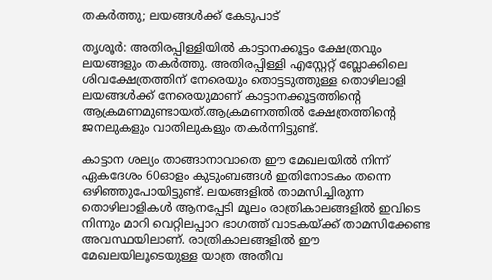തകര്‍ത്തു; ലയങ്ങൾക്ക് കേടുപാട്

തൃശൂര്‍: അതിരപ്പിള്ളിയില്‍ കാട്ടാനക്കൂട്ടം ക്ഷേത്രവും ലയങ്ങളും തകര്‍ത്തു. അതിരപ്പിള്ളി എസ്റ്റേറ്റ് ബ്ലോക്കിലെ ശിവക്ഷേത്രത്തിന് നേരെയും തൊട്ടടുത്തുള്ള തൊഴിലാളി ലയങ്ങള്‍ക്ക് നേരെയുമാണ് കാട്ടാനക്കൂട്ടത്തിന്റെ ആക്രമണമുണ്ടായത്.ആക്രമണത്തില്‍ ക്ഷേത്രത്തിന്റെ ജനലുകളും വാതിലുകളും തകര്‍ന്നിട്ടുണ്ട്.

കാട്ടാന ശല്യം താങ്ങാനാവാതെ ഈ മേഖലയില്‍ നിന്ന് ഏകദേശം 60ഓളം കുടുംബങ്ങള്‍ ഇതിനോടകം തന്നെ ഒഴിഞ്ഞുപോയിട്ടുണ്ട്. ലയങ്ങളില്‍ താമസിച്ചിരുന്ന തൊഴിലാളികള്‍ ആനപ്പേടി മൂലം രാത്രികാലങ്ങളില്‍ ഇവിടെ നിന്നും മാറി വെറ്റിലപ്പാറ ഭാഗത്ത് വാടകയ്ക്ക് താമസിക്കേണ്ട അവസ്ഥയിലാണ്. രാത്രികാലങ്ങളില്‍ ഈ മേഖലയിലൂടെയുള്ള യാത്ര അതീവ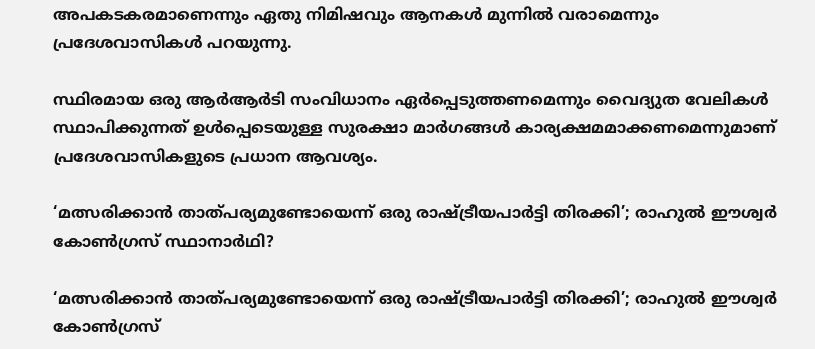അപകടകരമാണെന്നും ഏതു നിമിഷവും ആനകള്‍ മുന്നില്‍ വരാമെന്നും പ്രദേശവാസികള്‍ പറയുന്നു.

സ്ഥിരമായ ഒരു ആര്‍ആര്‍ടി സംവിധാനം ഏര്‍പ്പെടുത്തണമെന്നും വൈദ്യുത വേലികള്‍ സ്ഥാപിക്കുന്നത് ഉള്‍പ്പെടെയുള്ള സുരക്ഷാ മാര്‍ഗങ്ങള്‍ കാര്യക്ഷമമാക്കണമെന്നുമാണ് പ്രദേശവാസികളുടെ പ്രധാന ആവശ്യം.

‘മത്സരിക്കാന്‍ താത്പര്യമുണ്ടോയെന്ന് ഒരു രാഷ്ട്രീയപാര്‍ട്ടി തിരക്കി’; രാഹുല്‍ ഈശ്വര്‍ കോണ്‍ഗ്രസ് സ്ഥാനാര്‍ഥി?

‘മത്സരിക്കാന്‍ താത്പര്യമുണ്ടോയെന്ന് ഒരു രാഷ്ട്രീയപാര്‍ട്ടി തിരക്കി’; രാഹുല്‍ ഈശ്വര്‍ കോണ്‍ഗ്രസ്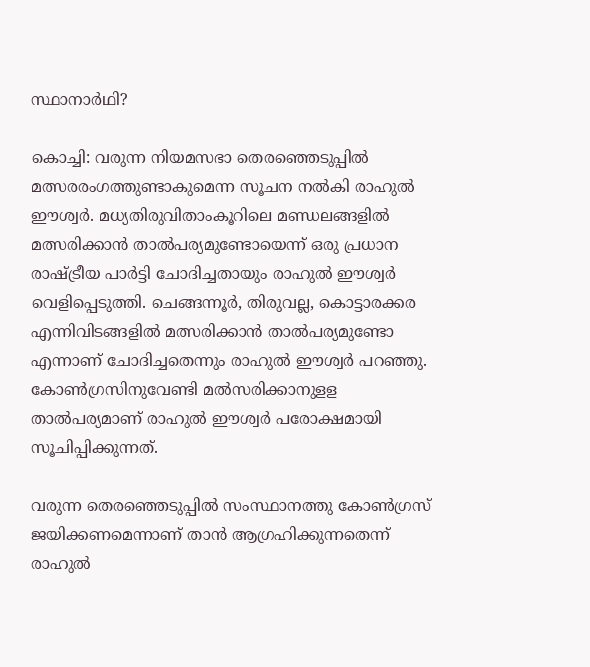സ്ഥാനാര്‍ഥി?

കൊച്ചി: വരുന്ന നിയമസഭാ തെരഞ്ഞെടുപ്പില്‍ മത്സരരംഗത്തുണ്ടാകുമെന്ന സൂചന നല്‍കി രാഹുല്‍ ഈശ്വര്‍. മധ്യതിരുവിതാംകൂറിലെ മണ്ഡലങ്ങളില്‍ മത്സരിക്കാന്‍ താല്‍പര്യമുണ്ടോയെന്ന് ഒരു പ്രധാന രാഷ്ട്രീയ പാര്‍ട്ടി ചോദിച്ചതായും രാഹുല്‍ ഈശ്വര്‍ വെളിപ്പെടുത്തി. ചെങ്ങന്നൂര്‍, തിരുവല്ല, കൊട്ടാരക്കര എന്നിവിടങ്ങളില്‍ മത്സരിക്കാന്‍ താല്‍പര്യമുണ്ടോ എന്നാണ് ചോദിച്ചതെന്നും രാഹുല്‍ ഈശ്വര്‍ പറഞ്ഞു. കോണ്‍ഗ്രസിനുവേണ്ടി മല്‍സരിക്കാനുളള താല്‍പര്യമാണ് രാഹുല്‍ ഈശ്വര്‍ പരോക്ഷമായി സൂചിപ്പിക്കുന്നത്.

വരുന്ന തെരഞ്ഞെടുപ്പില്‍ സംസ്ഥാനത്തു കോണ്‍ഗ്രസ് ജയിക്കണമെന്നാണ് താന്‍ ആഗ്രഹിക്കുന്നതെന്ന് രാഹുല്‍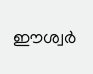ഈശ്വര്‍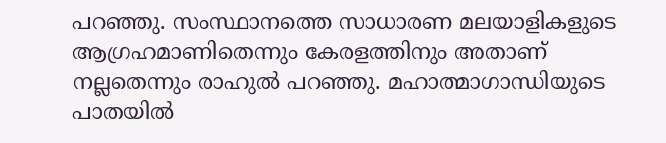പറഞ്ഞു. സംസ്ഥാനത്തെ സാധാരണ മലയാളികളുടെ ആഗ്രഹമാണിതെന്നും കേരളത്തിനും അതാണ് നല്ലതെന്നും രാഹുല്‍ പറഞ്ഞു. മഹാത്മാഗാന്ധിയുടെ പാതയില്‍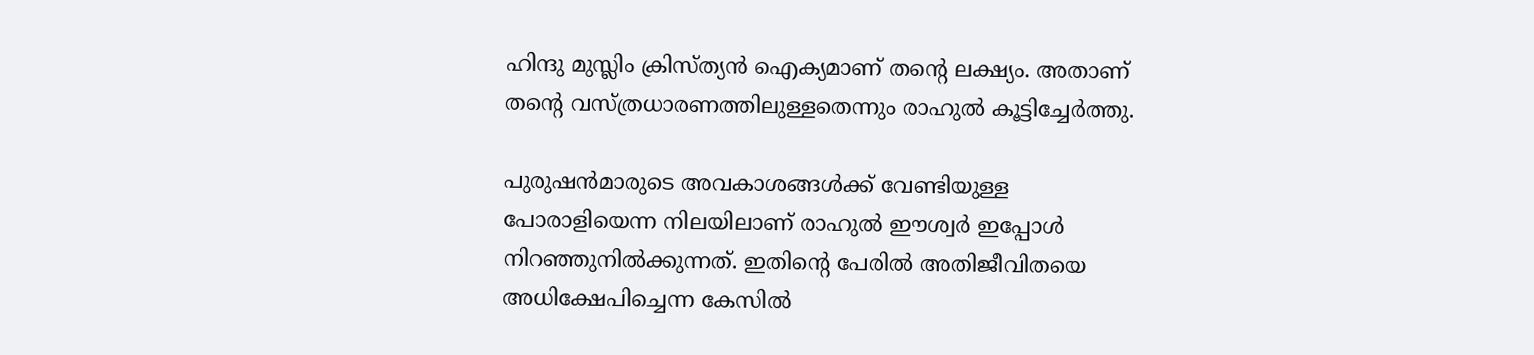ഹിന്ദു മുസ്ലിം ക്രിസ്ത്യന്‍ ഐക്യമാണ് തന്റെ ലക്ഷ്യം. അതാണ് തന്റെ വസ്ത്രധാരണത്തിലുള്ളതെന്നും രാഹുല്‍ കൂട്ടിച്ചേര്‍ത്തു.

പുരുഷന്‍മാരുടെ അവകാശങ്ങള്‍ക്ക് വേണ്ടിയുള്ള പോരാളിയെന്ന നിലയിലാണ് രാഹുല്‍ ഈശ്വര്‍ ഇപ്പോള്‍ നിറഞ്ഞുനില്‍ക്കുന്നത്. ഇതിന്റെ പേരില്‍ അതിജീവിതയെ അധിക്ഷേപിച്ചെന്ന കേസില്‍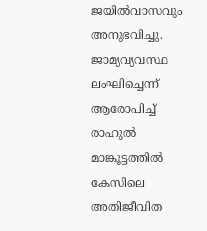ജയില്‍വാസവും അനുഭവിച്ചു. ജാമ്യവ്യവസ്ഥ ലംഘിച്ചെന്ന് ആരോപിച്ച് രാഹുല്‍ മാങ്കൂട്ടത്തില്‍ കേസിലെ അതിജീവിത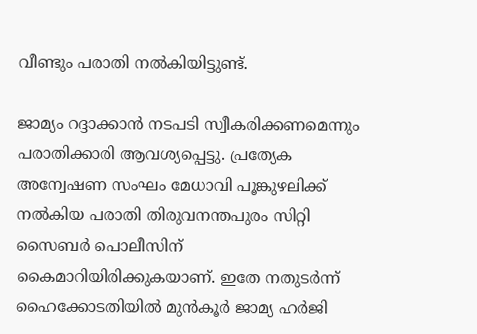വീണ്ടും പരാതി നല്‍കിയിട്ടുണ്ട്.

ജാമ്യം റദ്ദാക്കാന്‍ നടപടി സ്വീകരിക്കണമെന്നും പരാതിക്കാരി ആവശ്യപ്പെട്ടു. പ്രത്യേക അന്വേഷണ സംഘം മേധാവി പൂങ്കുഴലിക്ക് നല്‍കിയ പരാതി തിരുവനന്തപുരം സിറ്റി സൈബര്‍ പൊലീസിന് കൈമാറിയിരിക്കുകയാണ്. ഇതേ നതുടര്‍ന്ന് ഹൈക്കോടതിയില്‍ മുന്‍കൂര്‍ ജാമ്യ ഹര്‍ജി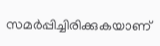സമര്‍പ്പിച്ചിരിക്കുകയാണ്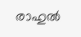രാഹുല്‍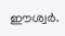ഈശ്വര്‍.